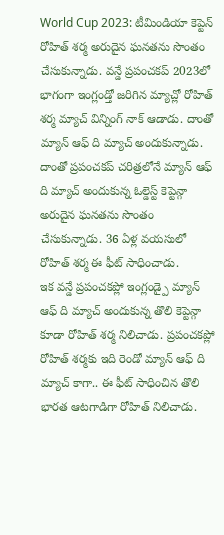World Cup 2023: టీమిండియా కెప్టెన్ రోహిత్ శర్మ అరుదైన ఘనతను సొంతం చేసుకున్నాడు. వన్డే ప్రపంచకప్ 2023లో భాగంగా ఇంగ్లండ్తో జరిగిన మ్యాచ్లో రోహిత్ శర్మ మ్యాచ్ విన్నింగ్ నాక్ ఆడాడు. దాంతో మ్యాన్ ఆఫ్ ది మ్యాచ్ అందుకున్నాడు. దాంతో ప్రపంచకప్ చరిత్రలోనే మ్యాన్ ఆఫ్ ది మ్యాచ్ అందుకున్న ఓల్డెస్ట్ కెప్టెన్గా అరుదైన ఘనతను సొంతం చేసుకున్నాడు. 36 ఏళ్ల వయసులో రోహిత్ శర్మ ఈ ఫీట్ సాధించాడు.
ఇక వన్డే ప్రపంచకప్లో ఇంగ్లండ్పై మ్యాన్ ఆఫ్ ది మ్యాచ్ అందుకున్న తొలి కెప్టెన్గా కూడా రోహిత్ శర్మ నిలిచాడు. ప్రపంచకప్లో రోహిత్ శర్మకు ఇది రెండో మ్యాన్ ఆఫ్ ది మ్యాచ్ కాగా.. ఈ ఫీట్ సాధించిన తొలి భారత ఆటగాడిగా రోహిత్ నిలిచాడు.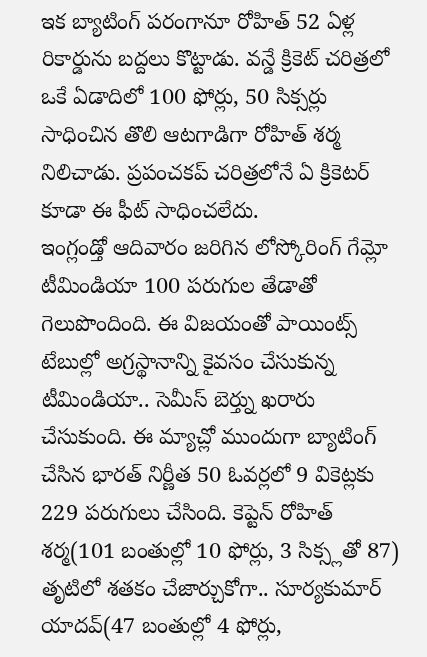ఇక బ్యాటింగ్ పరంగానూ రోహిత్ 52 ఏళ్ల రికార్డును బద్దలు కొట్టాడు. వన్డే క్రికెట్ చరిత్రలో ఒకే ఏడాదిలో 100 ఫోర్లు, 50 సిక్సర్లు సాధించిన తొలి ఆటగాడిగా రోహిత్ శర్మ నిలిచాడు. ప్రపంచకప్ చరిత్రలోనే ఏ క్రికెటర్ కూడా ఈ ఫీట్ సాధించలేదు.
ఇంగ్లండ్తో ఆదివారం జరిగిన లోస్కోరింగ్ గేమ్లో టీమిండియా 100 పరుగుల తేడాతో గెలుపొందింది. ఈ విజయంతో పాయింట్స్ టేబుల్లో అగ్రస్థానాన్ని కైవసం చేసుకున్న టీమిండియా.. సెమీస్ బెర్త్ను ఖరారు చేసుకుంది. ఈ మ్యాచ్లో ముందుగా బ్యాటింగ్ చేసిన భారత్ నిర్ణీత 50 ఓవర్లలో 9 వికెట్లకు 229 పరుగులు చేసింది. కెప్టెన్ రోహిత్ శర్మ(101 బంతుల్లో 10 ఫోర్లు, 3 సిక్స్లతో 87) తృటిలో శతకం చేజార్చుకోగా.. సూర్యకుమార్ యాదవ్(47 బంతుల్లో 4 ఫోర్లు,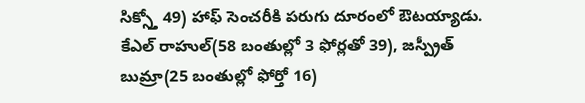సిక్స్తో 49) హాఫ్ సెంచరీకి పరుగు దూరంలో ఔటయ్యాడు.
కేఎల్ రాహుల్(58 బంతుల్లో 3 ఫోర్లతో 39), జస్ప్రీత్ బుమ్రా(25 బంతుల్లో ఫోర్తో 16)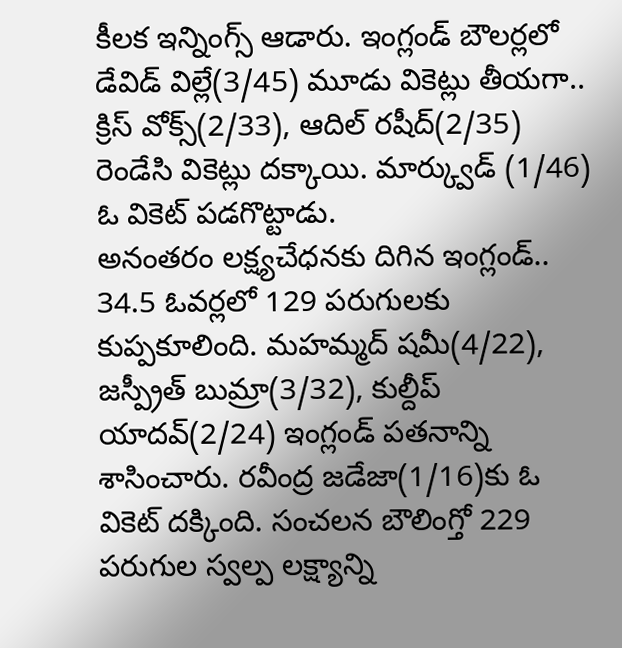కీలక ఇన్నింగ్స్ ఆడారు. ఇంగ్లండ్ బౌలర్లలో డేవిడ్ విల్లే(3/45) మూడు వికెట్లు తీయగా.. క్రిస్ వోక్స్(2/33), ఆదిల్ రషీద్(2/35) రెండేసి వికెట్లు దక్కాయి. మార్క్వుడ్ (1/46) ఓ వికెట్ పడగొట్టాడు.
అనంతరం లక్ష్యచేధనకు దిగిన ఇంగ్లండ్.. 34.5 ఓవర్లలో 129 పరుగులకు కుప్పకూలింది. మహమ్మద్ షమీ(4/22), జస్ప్రీత్ బుమ్రా(3/32), కుల్దీప్ యాదవ్(2/24) ఇంగ్లండ్ పతనాన్ని శాసించారు. రవీంద్ర జడేజా(1/16)కు ఓ వికెట్ దక్కింది. సంచలన బౌలింగ్తో 229 పరుగుల స్వల్ప లక్ష్యాన్ని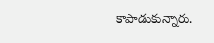కాపాడుకున్నారు.